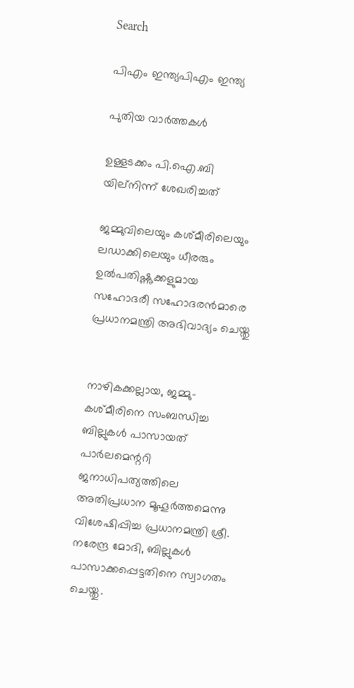Search

പിഎം ഇന്ത്യപിഎം ഇന്ത്യ

പുതിയ വാർത്തകൾ

ഉള്ളടക്കം പി.ഐ.ബി യില്നിന്ന് ശേഖരിച്ചത്

ജമ്മുവിലെയും കശ്മീരിലെയും ലഡാക്കിലെയും ധീരരും ഉല്‍പതിഷ്ണുക്കളുമായ സഹോദരീ സഹോദരന്‍മാരെ പ്രധാനമന്ത്രി അഭിവാദ്യം ചെയ്തു


നാഴികക്കല്ലായ, ജമ്മു-കശ്മീരിനെ സംബന്ധിച്ച ബില്ലുകള്‍ പാസായത് പാര്‍ലമെന്ററി ജനാധിപത്യത്തിലെ അതിപ്രധാന മൂഹൂര്‍ത്തമെന്നു വിശേഷിപ്പിച്ച പ്രധാനമന്ത്രി ശ്രീ. നരേന്ദ്ര മോദി, ബില്ലുകള്‍ പാസാക്കപ്പെട്ടതിനെ സ്വാഗതം ചെയ്തു.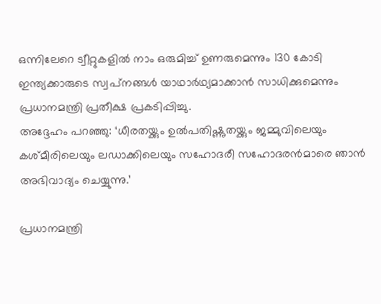ഒന്നിലേറെ ട്വീറ്റുകളില്‍ നാം ഒരുമിച്ച് ഉണരുമെന്നും 130 കോടി ഇന്ത്യക്കാരുടെ സ്വപ്‌നങ്ങള്‍ യാഥാര്‍ഥ്യമാക്കാന്‍ സാധിക്കുമെന്നും പ്രധാനമന്ത്രി പ്രതീക്ഷ പ്രകടിപ്പിച്ചു.
അദ്ദേഹം പറഞ്ഞു: ‘ധീരതയ്ക്കും ഉല്‍പതിഷ്ണുതയ്ക്കും ജമ്മുവിലെയും കശ്മീരിലെയും ലഡാക്കിലെയും സഹോദരീ സഹോദരന്‍മാരെ ഞാന്‍ അഭിവാദ്യം ചെയ്യുന്നു.’

പ്രധാനമന്ത്രി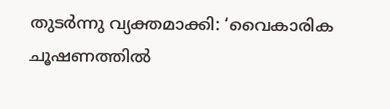തുടര്‍ന്നു വ്യക്തമാക്കി: ‘വൈകാരിക ചൂഷണത്തില്‍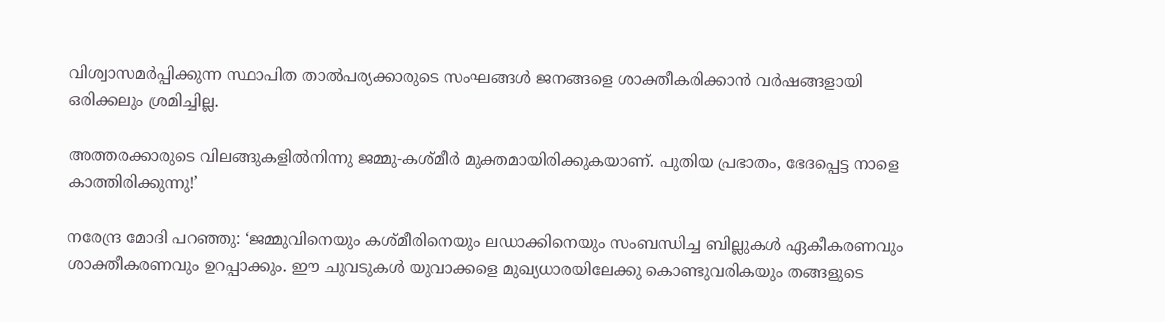വിശ്വാസമര്‍പ്പിക്കുന്ന സ്ഥാപിത താല്‍പര്യക്കാരുടെ സംഘങ്ങള്‍ ജനങ്ങളെ ശാക്തീകരിക്കാന്‍ വര്‍ഷങ്ങളായി ഒരിക്കലും ശ്രമിച്ചില്ല.

അത്തരക്കാരുടെ വിലങ്ങുകളില്‍നിന്നു ജമ്മു-കശ്മീര്‍ മുക്തമായിരിക്കുകയാണ്. പുതിയ പ്രഭാതം, ഭേദപ്പെട്ട നാളെ കാത്തിരിക്കുന്നു!’

നരേന്ദ്ര മോദി പറഞ്ഞു: ‘ജമ്മുവിനെയും കശ്മീരിനെയും ലഡാക്കിനെയും സംബന്ധിച്ച ബില്ലുകള്‍ ഏകീകരണവും ശാക്തീകരണവും ഉറപ്പാക്കും. ഈ ചുവടുകള്‍ യുവാക്കളെ മുഖ്യധാരയിലേക്കു കൊണ്ടുവരികയും തങ്ങളുടെ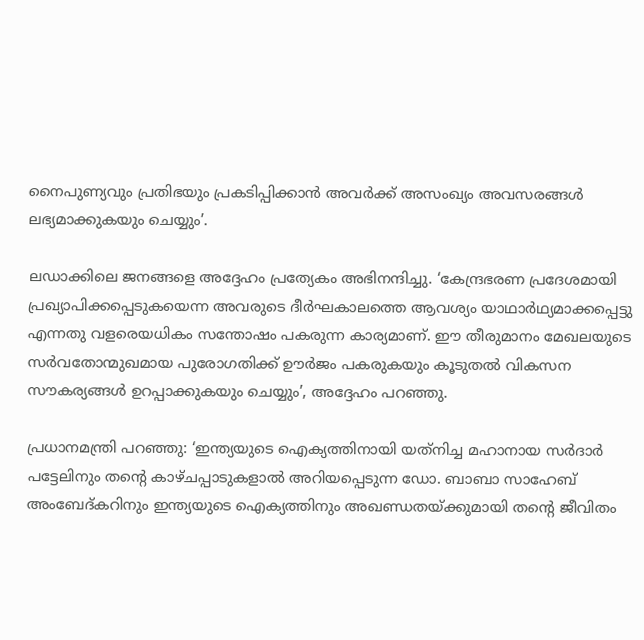നൈപുണ്യവും പ്രതിഭയും പ്രകടിപ്പിക്കാന്‍ അവര്‍ക്ക് അസംഖ്യം അവസരങ്ങള്‍ ലഭ്യമാക്കുകയും ചെയ്യും’.

ലഡാക്കിലെ ജനങ്ങളെ അദ്ദേഹം പ്രത്യേകം അഭിനന്ദിച്ചു. ‘കേന്ദ്രഭരണ പ്രദേശമായി പ്രഖ്യാപിക്കപ്പെടുകയെന്ന അവരുടെ ദീര്‍ഘകാലത്തെ ആവശ്യം യാഥാര്‍ഥ്യമാക്കപ്പെട്ടു എന്നതു വളരെയധികം സന്തോഷം പകരുന്ന കാര്യമാണ്. ഈ തീരുമാനം മേഖലയുടെ സര്‍വതോന്മുഖമായ പുരോഗതിക്ക് ഊര്‍ജം പകരുകയും കൂടുതല്‍ വികസന സൗകര്യങ്ങള്‍ ഉറപ്പാക്കുകയും ചെയ്യും’, അദ്ദേഹം പറഞ്ഞു.

പ്രധാനമന്ത്രി പറഞ്ഞു: ‘ഇന്ത്യയുടെ ഐക്യത്തിനായി യത്‌നിച്ച മഹാനായ സര്‍ദാര്‍ പട്ടേലിനും തന്റെ കാഴ്ചപ്പാടുകളാല്‍ അറിയപ്പെടുന്ന ഡോ. ബാബാ സാഹേബ് അംബേദ്കറിനും ഇന്ത്യയുടെ ഐക്യത്തിനും അഖണ്ഡതയ്ക്കുമായി തന്റെ ജീവിതം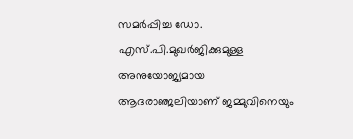സമര്‍പ്പിച്ച ഡോ. എസ്.പി.മുഖര്‍ജിക്കുമുള്ള അനുയോജ്യമായ ആദരാഞ്ജലിയാണ് ജമ്മുവിനെയും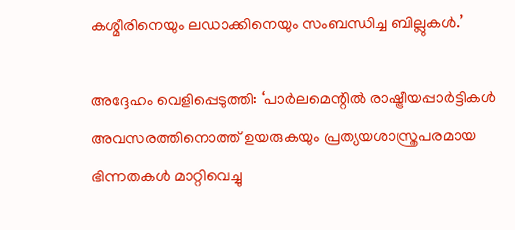കശ്മീരിനെയും ലഡാക്കിനെയും സംബന്ധിച്ച ബില്ലുകള്‍.’

അദ്ദേഹം വെളിപ്പെടുത്തി: ‘പാര്‍ലമെന്റില്‍ രാഷ്ട്രീയപ്പാര്‍ട്ടികള്‍ അവസരത്തിനൊത്ത് ഉയരുകയും പ്രത്യയശാസ്ത്രപരമായ ഭിന്നതകള്‍ മാറ്റിവെച്ചു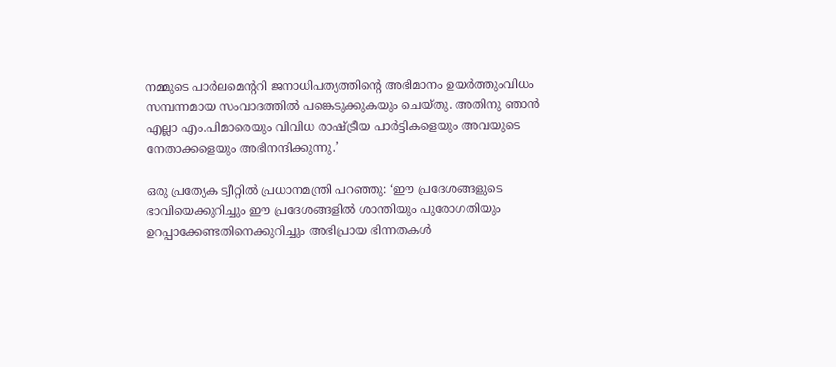നമ്മുടെ പാര്‍ലമെന്ററി ജനാധിപത്യത്തിന്റെ അഭിമാനം ഉയര്‍ത്തുംവിധം സമ്പന്നമായ സംവാദത്തില്‍ പങ്കെടുക്കുകയും ചെയ്തു. അതിനു ഞാന്‍ എല്ലാ എം.പിമാരെയും വിവിധ രാഷ്ട്രീയ പാര്‍ട്ടികളെയും അവയുടെ നേതാക്കളെയും അഭിനന്ദിക്കുന്നു.’

ഒരു പ്രത്യേക ട്വീറ്റില്‍ പ്രധാനമന്ത്രി പറഞ്ഞു: ‘ഈ പ്രദേശങ്ങളുടെ ഭാവിയെക്കുറിച്ചും ഈ പ്രദേശങ്ങളില്‍ ശാന്തിയും പുരോഗതിയും ഉറപ്പാക്കേണ്ടതിനെക്കുറിച്ചും അഭിപ്രായ ഭിന്നതകള്‍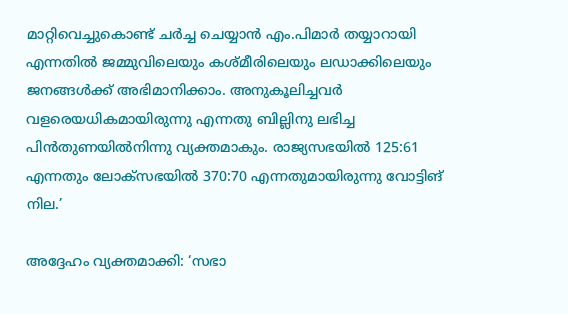മാറ്റിവെച്ചുകൊണ്ട് ചര്‍ച്ച ചെയ്യാന്‍ എം.പിമാര്‍ തയ്യാറായി എന്നതില്‍ ജമ്മുവിലെയും കശ്മീരിലെയും ലഡാക്കിലെയും ജനങ്ങള്‍ക്ക് അഭിമാനിക്കാം. അനുകൂലിച്ചവര്‍ വളരെയധികമായിരുന്നു എന്നതു ബില്ലിനു ലഭിച്ച പിന്‍തുണയില്‍നിന്നു വ്യക്തമാകും. രാജ്യസഭയില്‍ 125:61 എന്നതും ലോക്‌സഭയില്‍ 370:70 എന്നതുമായിരുന്നു വോട്ടിങ് നില.’

അദ്ദേഹം വ്യക്തമാക്കി: ‘സഭാ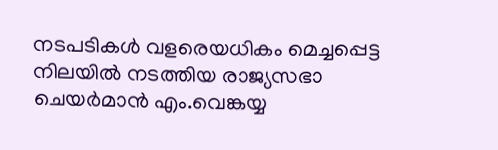നടപടികള്‍ വളരെയധികം മെച്ചപ്പെട്ട നിലയില്‍ നടത്തിയ രാജ്യസഭാ ചെയര്‍മാന്‍ എം.വെങ്കയ്യ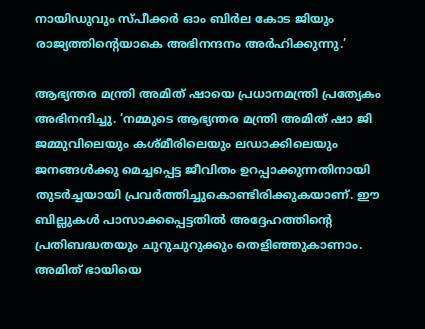നായിഡുവും സ്പീക്കര്‍ ഓം ബിര്‍ല കോട ജിയും രാജ്യത്തിന്റെയാകെ അഭിനന്ദനം അര്‍ഹിക്കുന്നു.’

ആഭ്യന്തര മന്ത്രി അമിത് ഷായെ പ്രധാനമന്ത്രി പ്രത്യേകം അഭിനന്ദിച്ചു. ‘നമ്മുടെ ആഭ്യന്തര മന്ത്രി അമിത് ഷാ ജി ജമ്മുവിലെയും കശ്മീരിലെയും ലഡാക്കിലെയും ജനങ്ങള്‍ക്കു മെച്ചപ്പെട്ട ജീവിതം ഉറപ്പാക്കുന്നതിനായി തുടര്‍ച്ചയായി പ്രവര്‍ത്തിച്ചുകൊണ്ടിരിക്കുകയാണ്. ഈ ബില്ലുകള്‍ പാസാക്കപ്പെട്ടതില്‍ അദ്ദേഹത്തിന്റെ പ്രതിബദ്ധതയും ചുറുചുറുക്കും തെളിഞ്ഞുകാണാം. അമിത് ഭായിയെ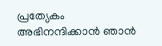പ്രത്യേകം അഭിനന്ദിക്കാന്‍ ഞാന്‍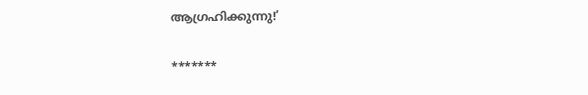ആഗ്രഹിക്കുന്നു!’

*******